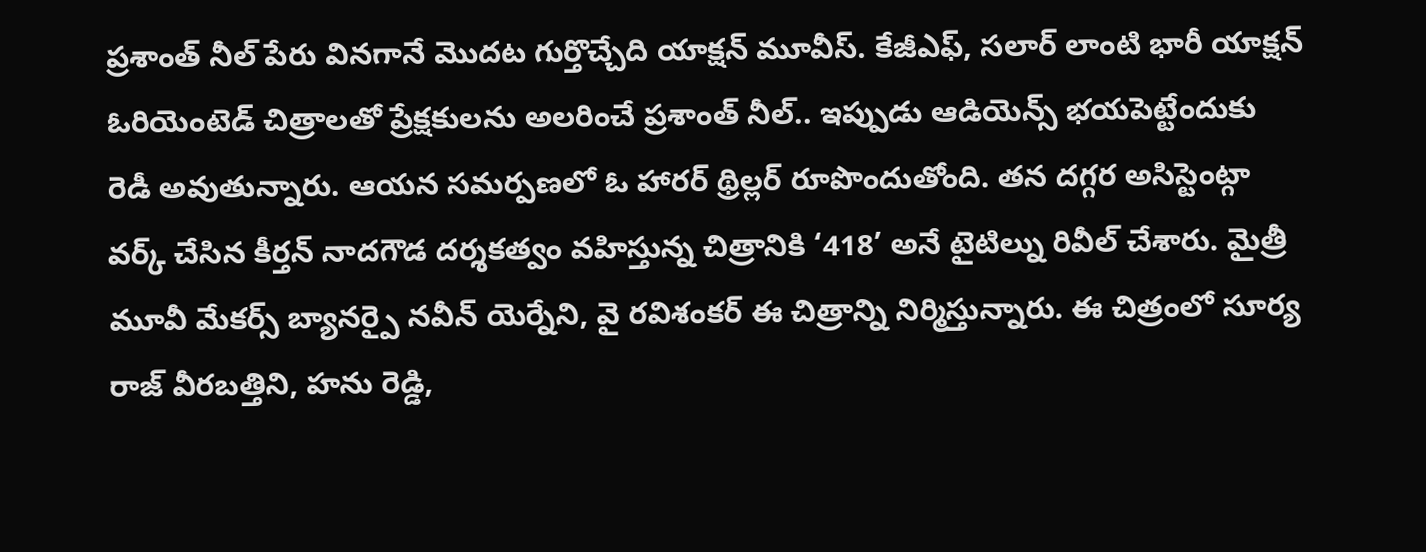ప్రశాంత్ నీల్ పేరు వినగానే మొదట గుర్తొచ్చేది యాక్షన్ మూవీస్. కేజీఎఫ్, సలార్ లాంటి భారీ యాక్షన్ ఓరియెంటెడ్ చిత్రాలతో ప్రేక్షకులను అలరించే ప్రశాంత్ నీల్.. ఇప్పుడు ఆడియెన్స్ భయపెట్టేందుకు రెడీ అవుతున్నారు. ఆయన సమర్పణలో ఓ హారర్ థ్రిల్లర్ రూపొందుతోంది. తన దగ్గర అసిస్టెంట్గా వర్క్ చేసిన కీర్తన్ నాదగౌడ దర్శకత్వం వహిస్తున్న చిత్రానికి ‘418’ అనే టైటిల్ను రివీల్ చేశారు. మైత్రీ మూవీ మేకర్స్ బ్యానర్పై నవీన్ యెర్నేని, వై రవిశంకర్ ఈ చిత్రాన్ని నిర్మిస్తున్నారు. ఈ చిత్రంలో సూర్య రాజ్ వీరబత్తిని, హను రెడ్డి,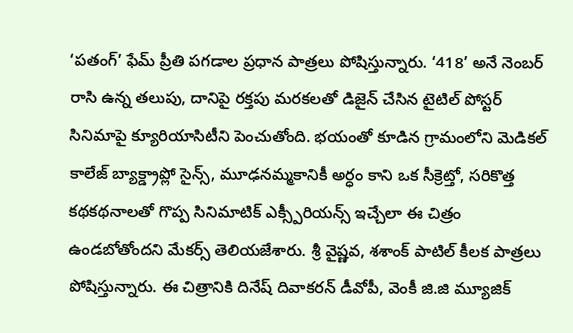‘పతంగ్’ ఫేమ్ ప్రీతి పగడాల ప్రధాన పాత్రలు పోషిస్తున్నారు. ‘418’ అనే నెంబర్ రాసి ఉన్న తలుపు, దానిపై రక్తపు మరకలతో డిజైన్ చేసిన టైటిల్ పోస్టర్ సినిమాపై క్యూరియాసిటీని పెంచుతోంది. భయంతో కూడిన గ్రామంలోని మెడికల్ కాలేజ్ బ్యాక్డ్రాప్లో సైన్స్, మూఢనమ్మకానికీ అర్ధం కాని ఒక సీక్రెట్తో, సరికొత్త కథకథనాలతో గొప్ప సినిమాటిక్ ఎక్స్పీరియన్స్ ఇచ్చేలా ఈ చిత్రం ఉండబోతోందని మేకర్స్ తెలియజేశారు. శ్రీ వైష్ణవ, శశాంక్ పాటిల్ కీలక పాత్రలు పోషిస్తున్నారు. ఈ చిత్రానికి దినేష్ దివాకరన్ డీవోపీ, వెంకీ జి.జి మ్యూజిక్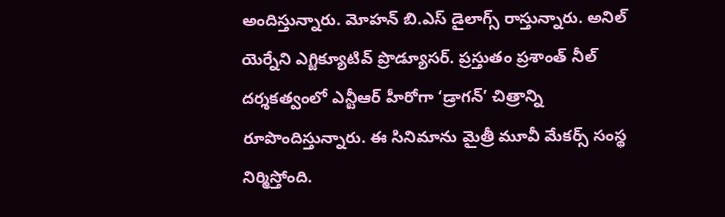అందిస్తున్నారు. మోహన్ బి.ఎస్ డైలాగ్స్ రాస్తున్నారు. అనిల్ యెర్నేని ఎగ్జిక్యూటివ్ ప్రొడ్యూసర్. ప్రస్తుతం ప్రశాంత్ నీల్ దర్శకత్వంలో ఎన్టీఆర్ హీరోగా ‘డ్రాగన్’ చిత్రాన్ని రూపొందిస్తున్నారు. ఈ సినిమాను మైత్రీ మూవీ మేకర్స్ సంస్థ నిర్మిస్తోంది.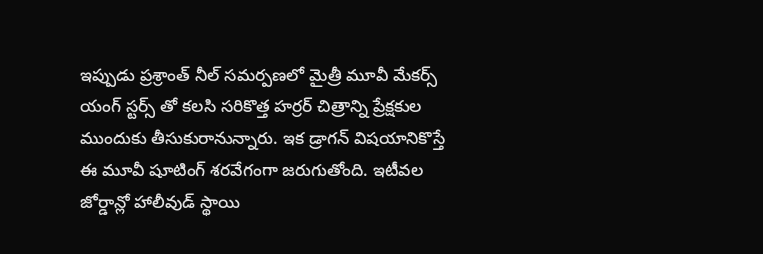ఇప్పుడు ప్రశ్రాంత్ నీల్ సమర్పణలో మైత్రీ మూవీ మేకర్స్ యంగ్ స్టర్స్ తో కలసి సరికొత్త హర్రర్ చిత్రాన్ని ప్రేక్షకుల ముందుకు తీసుకురానున్నారు. ఇక డ్రాగన్ విషయానికొస్తే ఈ మూవీ షూటింగ్ శరవేగంగా జరుగుతోంది. ఇటీవల జోర్డాన్లో హాలీవుడ్ స్థాయి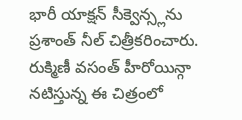భారీ యాక్షన్ సీక్వెన్స్లను ప్రశాంత్ నీల్ చిత్రీకరించారు. రుక్మిణీ వసంత్ హీరోయిన్గా నటిస్తున్న ఈ చిత్రంలో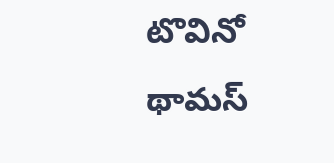టొవినో థామస్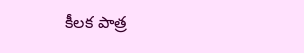కీలక పాత్ర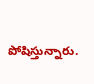పోషిస్తున్నారు.